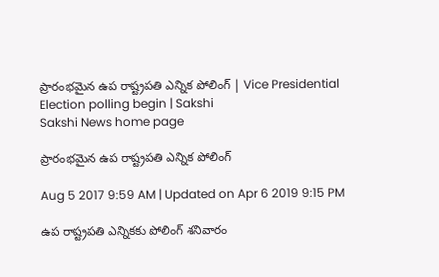ప్రారంభమైన ఉప రాష్ట్రపతి ఎన్నిక పోలింగ్‌ | Vice Presidential Election polling begin | Sakshi
Sakshi News home page

ప్రారంభమైన ఉప రాష్ట్రపతి ఎన్నిక పోలింగ్‌

Aug 5 2017 9:59 AM | Updated on Apr 6 2019 9:15 PM

ఉప రాష్ట్రపతి ఎన్నికకు పోలింగ్‌ శనివారం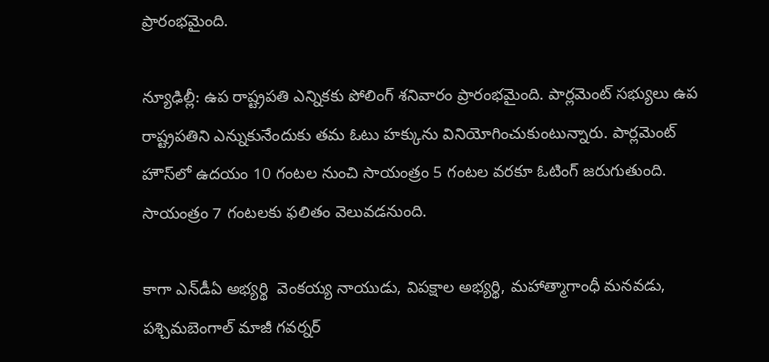ప్రారంభమైంది.

న్యూఢిల్లీ: ఉప రాష్ట్రపతి ఎన్నికకు పోలింగ్‌ శనివారం ప్రారంభమైంది. పార్లమెంట్‌ సభ్యులు ఉప రాష్ట్రపతిని ఎన్నుకునేందుకు తమ ఓటు హక్కును వినియోగించుకుంటున్నారు. పార్లమెంట్‌ హౌస్‌లో ఉదయం 10 గంటల నుంచి సాయంత్రం 5 గంటల వరకూ ఓటింగ్‌ జరుగుతుంది. సాయంత్రం 7 గంటలకు ఫలితం వెలువడనుంది.

కాగా ఎన్‌డీఏ అభ్యర్థి  వెంకయ్య నాయుడు, విపక్షాల అభ్యర్థి, మహాత్మాగాంధీ మనవడు, పశ్చిమబెంగాల్‌ మాజీ గవర్నర్‌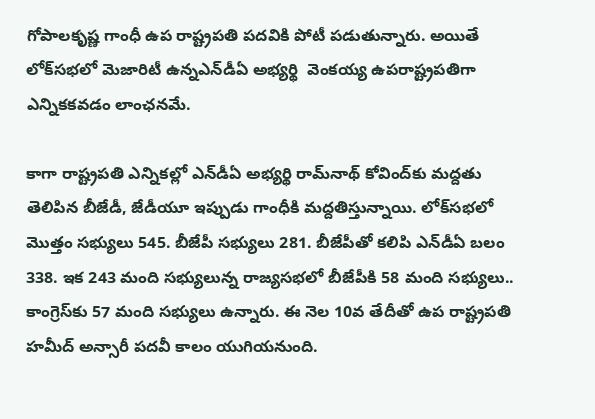గోపాలకృష్ణ గాంధీ ఉప రాష్ట్రపతి పదవికి పోటీ పడుతున్నారు. అయితే లోక్‌సభలో మెజారిటీ ఉన్నఎన్‌డీఏ అభ్యర్థి  వెంకయ్య ఉపరాష్ట్రపతిగా ఎన్నికకవడం లాంఛనమే.

కాగా రాష్ట్రపతి ఎన్నికల్లో ఎన్‌డీఏ అభ్యర్థి రామ్‌నాథ్‌ కోవింద్‌కు మద్దతు తెలిపిన బీజేడీ, జేడీయూ ఇప్పుడు గాంధీకి మద్దతిస్తున్నాయి. లోక్‌సభలో మొత్తం సభ్యులు 545. బీజేపీ సభ్యులు 281. బీజేపీతో కలిపి ఎన్‌డీఏ బలం 338. ఇక 243 మంది సభ్యులున్న రాజ్యసభలో బీజేపీకి 58 మంది సభ్యులు.. కాంగ్రెస్‌కు 57 మంది సభ్యులు ఉన్నారు. ఈ నెల 10వ తేదీతో ఉప రాష్ట్రపతి హమీద్‌ అన్సారీ పదవీ కాలం యుగియనుంది.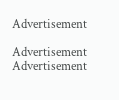Advertisement

Advertisement
Advertisement